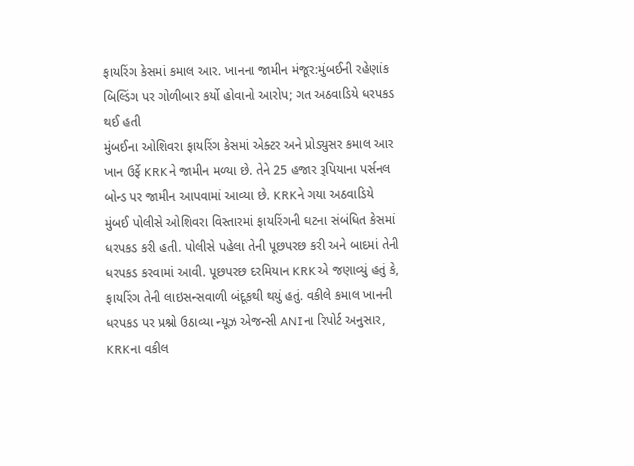ફાયરિંગ કેસમાં કમાલ આર. ખાનના જામીન મંજૂર:મુંબઈની રહેણાંક બિલ્ડિંગ પર ગોળીબાર કર્યો હોવાનો આરોપ; ગત અઠવાડિયે ધરપકડ થઈ હતી
મુંબઈના ઓશિવરા ફાયરિંગ કેસમાં એક્ટર અને પ્રોડ્યુસર કમાલ આર ખાન ઉર્ફે KRKને જામીન મળ્યા છે. તેને 25 હજાર રૂપિયાના પર્સનલ બોન્ડ પર જામીન આપવામાં આવ્યા છે. KRKને ગયા અઠવાડિયે મુંબઈ પોલીસે ઓશિવરા વિસ્તારમાં ફાયરિંગની ઘટના સંબંધિત કેસમાં ધરપકડ કરી હતી. પોલીસે પહેલા તેની પૂછપરછ કરી અને બાદમાં તેની ધરપકડ કરવામાં આવી. પૂછપરછ દરમિયાન KRKએ જણાવ્યું હતું કે, ફાયરિંગ તેની લાઇસન્સવાળી બંદૂકથી થયું હતું. વકીલે કમાલ ખાનની ધરપકડ પર પ્રશ્નો ઉઠાવ્યા ન્યૂઝ એજન્સી ANIના રિપોર્ટ અનુસાર, KRKના વકીલ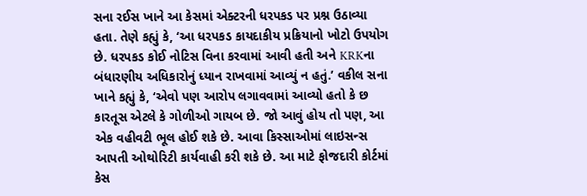સના રઈસ ખાને આ કેસમાં એક્ટરની ધરપકડ પર પ્રશ્ન ઉઠાવ્યા હતા. તેણે કહ્યું કે, ‘આ ધરપકડ કાયદાકીય પ્રક્રિયાનો ખોટો ઉપયોગ છે. ધરપકડ કોઈ નોટિસ વિના કરવામાં આવી હતી અને KRKના બંધારણીય અધિકારોનું ધ્યાન રાખવામાં આવ્યું ન હતું.’ વકીલ સના ખાને કહ્યું કે, ‘એવો પણ આરોપ લગાવવામાં આવ્યો હતો કે છ કારતૂસ એટલે કે ગોળીઓ ગાયબ છે. જો આવું હોય તો પણ, આ એક વહીવટી ભૂલ હોઈ શકે છે. આવા કિસ્સાઓમાં લાઇસન્સ આપતી ઓથોરિટી કાર્યવાહી કરી શકે છે. આ માટે ફોજદારી કોર્ટમાં કેસ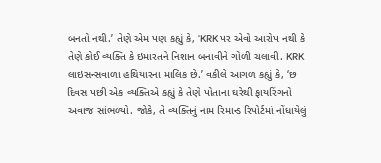બનતો નથી.’ તેણે એમ પણ કહ્યું કે, ‘KRK પર એવો આરોપ નથી કે તેણે કોઈ વ્યક્તિ કે ઇમારતને નિશાન બનાવીને ગોળી ચલાવી. KRK લાઇસન્સવાળા હથિયારના માલિક છે.’ વકીલે આગળ કહ્યું કે, ‘છ દિવસ પછી એક વ્યક્તિએ કહ્યું કે તેણે પોતાના ઘરેથી ફાયરિંગનો અવાજ સાંભળ્યો. જોકે, તે વ્યક્તિનું નામ રિમાન્ડ રિપોર્ટમાં નોંધાયેલું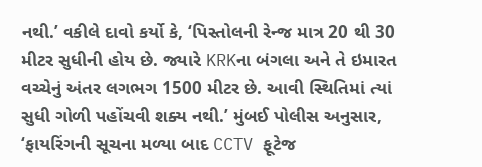નથી.’ વકીલે દાવો કર્યો કે, ‘પિસ્તોલની રેન્જ માત્ર 20 થી 30 મીટર સુધીની હોય છે. જ્યારે KRKના બંગલા અને તે ઇમારત વચ્ચેનું અંતર લગભગ 1500 મીટર છે. આવી સ્થિતિમાં ત્યાં સુધી ગોળી પહોંચવી શક્ય નથી.’ મુંબઈ પોલીસ અનુસાર, ‘ફાયરિંગની સૂચના મળ્યા બાદ CCTV ફૂટેજ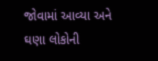જોવામાં આવ્યા અને ઘણા લોકોની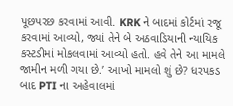પૂછપરછ કરવામાં આવી. KRK ને બાદમાં કોર્ટમાં રજૂ કરવામાં આવ્યો, જ્યાં તેને બે અઠવાડિયાની ન્યાયિક કસ્ટડીમાં મોકલવામાં આવ્યો હતો. હવે તેને આ મામલે જામીન મળી ગયા છે.’ આખો મામલો શું છે? ધરપકડ બાદ PTI ના અહેવાલમાં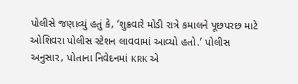પોલીસે જણાવ્યું હતું કે, ‘શુક્રવારે મોડી રાત્રે કમાલને પૂછપરછ માટે ઓશિવરા પોલીસ સ્ટેશન લાવવામાં આવ્યો હતો.’ પોલીસ અનુસાર, પોતાના નિવેદનમાં KRK એ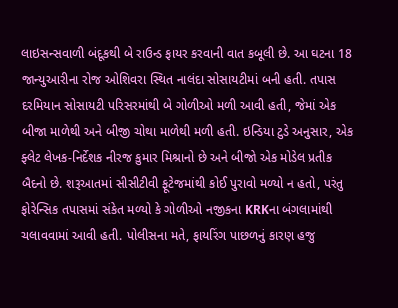લાઇસન્સવાળી બંદૂકથી બે રાઉન્ડ ફાયર કરવાની વાત કબૂલી છે. આ ઘટના 18 જાન્યુઆરીના રોજ ઓશિવરા સ્થિત નાલંદા સોસાયટીમાં બની હતી. તપાસ દરમિયાન સોસાયટી પરિસરમાંથી બે ગોળીઓ મળી આવી હતી, જેમાં એક બીજા માળેથી અને બીજી ચોથા માળેથી મળી હતી. ઇન્ડિયા ટુડે અનુસાર, એક ફ્લેટ લેખક-નિર્દેશક નીરજ કુમાર મિશ્રાનો છે અને બીજો એક મોડેલ પ્રતીક બૈદનો છે. શરૂઆતમાં સીસીટીવી ફૂટેજમાંથી કોઈ પુરાવો મળ્યો ન હતો, પરંતુ ફોરેન્સિક તપાસમાં સંકેત મળ્યો કે ગોળીઓ નજીકના KRKના બંગલામાંથી ચલાવવામાં આવી હતી. પોલીસના મતે, ફાયરિંગ પાછળનું કારણ હજુ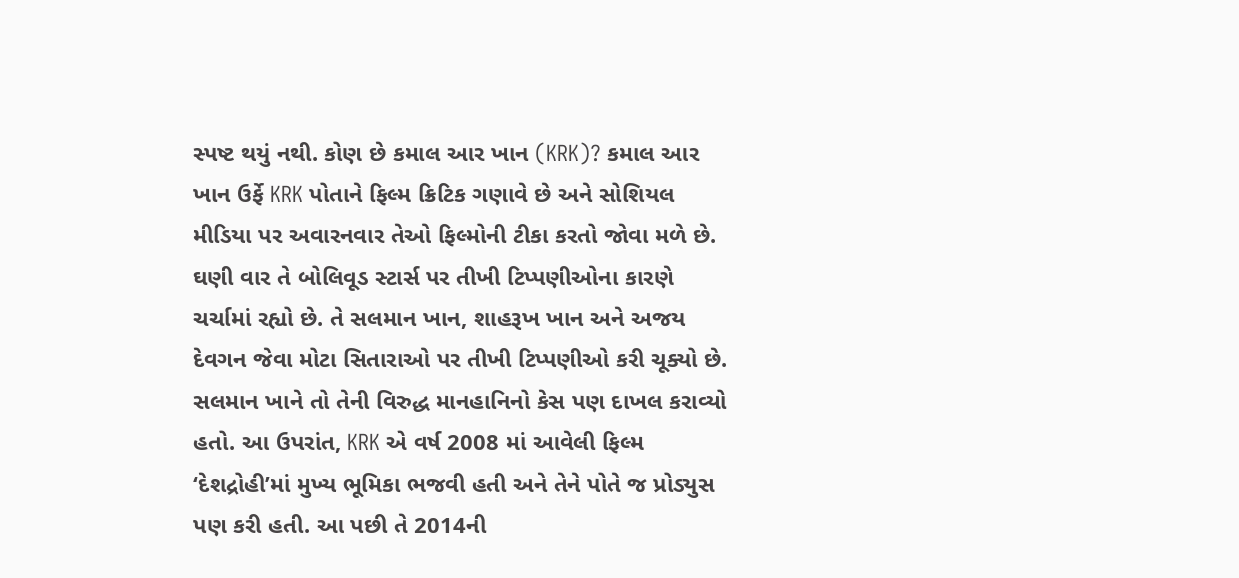સ્પષ્ટ થયું નથી. કોણ છે કમાલ આર ખાન (KRK)? કમાલ આર ખાન ઉર્ફે KRK પોતાને ફિલ્મ ક્રિટિક ગણાવે છે અને સોશિયલ મીડિયા પર અવારનવાર તેઓ ફિલ્મોની ટીકા કરતો જોવા મળે છે. ઘણી વાર તે બોલિવૂડ સ્ટાર્સ પર તીખી ટિપ્પણીઓના કારણે ચર્ચામાં રહ્યો છે. તે સલમાન ખાન, શાહરૂખ ખાન અને અજય દેવગન જેવા મોટા સિતારાઓ પર તીખી ટિપ્પણીઓ કરી ચૂક્યો છે. સલમાન ખાને તો તેની વિરુદ્ધ માનહાનિનો કેસ પણ દાખલ કરાવ્યો હતો. આ ઉપરાંત, KRK એ વર્ષ 2008 માં આવેલી ફિલ્મ ‘દેશદ્રોહી’માં મુખ્ય ભૂમિકા ભજવી હતી અને તેને પોતે જ પ્રોડ્યુસ પણ કરી હતી. આ પછી તે 2014ની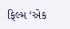ફિલ્મ ‘એક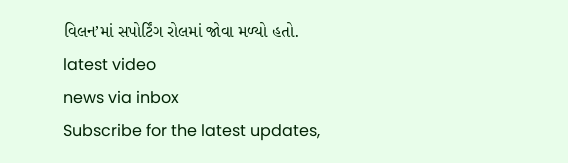વિલન’માં સપોર્ટિંગ રોલમાં જોવા મળ્યો હતો.
latest video
news via inbox
Subscribe for the latest updates,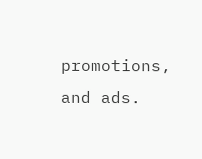promotions, and ads.